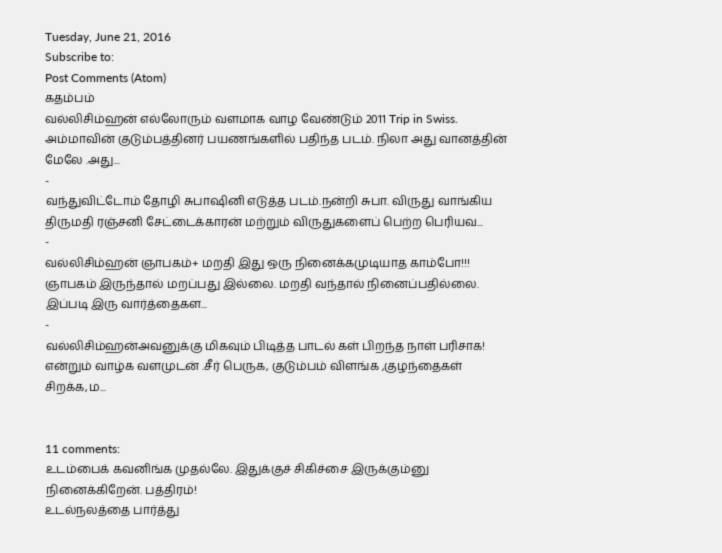Tuesday, June 21, 2016
Subscribe to:
Post Comments (Atom)
கதம்பம்
வல்லிசிம்ஹன் எல்லோரும் வளமாக வாழ வேண்டும் 2011 Trip in Swiss. அம்மாவின் குடும்பத்தினர் பயணங்களில் பதிந்த படம். நிலா அது வானத்தின் மேலே .அது...
-
வந்துவிட்டோம் தோழி சுபாஷினி எடுத்த படம்.நன்றி சுபா. விருது வாங்கிய திருமதி ரஞ்சனி சேட்டைக்காரன் மற்றும் விருதுகளைப் பெற்ற பெரியவ...
-
வல்லிசிம்ஹன் ஞாபகம்+ மறதி இது ஒரு நினைக்கமுடியாத காம்போ!!! ஞாபகம் இருந்தால் மறப்பது இல்லை. மறதி வந்தால் நினைப்பதில்லை. இப்படி இரு வார்த்தைகள...
-
வல்லிசிம்ஹன்அவனுக்கு மிகவும் பிடித்த பாடல் கள் பிறந்த நாள் பரிசாக! என்றும் வாழ்க வளமுடன் .சீர் பெருக, குடும்பம் விளங்க ,குழந்தைகள் சிறக்க,ம...


11 comments:
உடம்பைக் கவனிங்க முதல்லே. இதுக்குச் சிகிச்சை இருக்கும்னு நினைக்கிறேன். பத்திரம்!
உடல்நலத்தை பார்த்து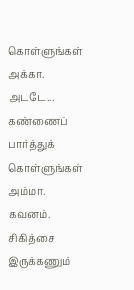கொள்ளுங்கள் அக்கா.
அடடே... கண்ணைப் பார்த்துக் கொள்ளுங்கள் அம்மா. கவனம்.
சிகித்சை இருக்கணும்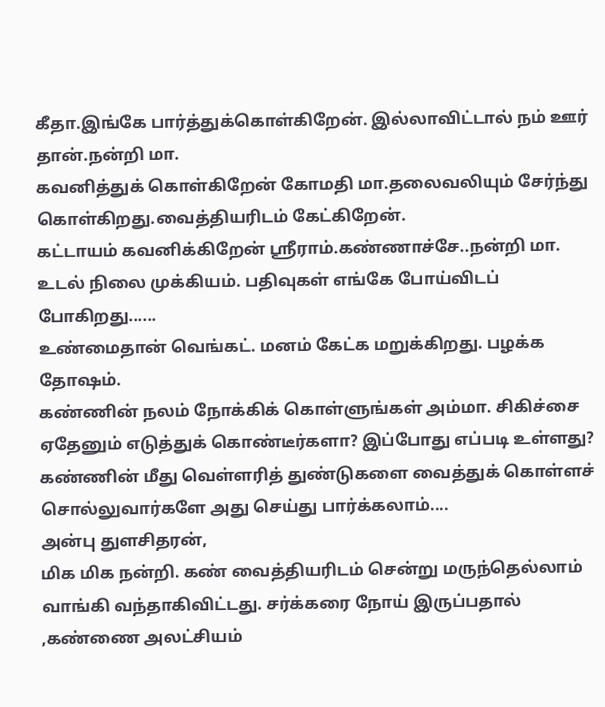கீதா.இங்கே பார்த்துக்கொள்கிறேன். இல்லாவிட்டால் நம் ஊர் தான்.நன்றி மா.
கவனித்துக் கொள்கிறேன் கோமதி மா.தலைவலியும் சேர்ந்து கொள்கிறது.வைத்தியரிடம் கேட்கிறேன்.
கட்டாயம் கவனிக்கிறேன் ஶ்ரீராம்.கண்ணாச்சே..நன்றி மா.
உடல் நிலை முக்கியம். பதிவுகள் எங்கே போய்விடப் போகிறது......
உண்மைதான் வெங்கட். மனம் கேட்க மறுக்கிறது. பழக்க தோஷம்.
கண்ணின் நலம் நோக்கிக் கொள்ளுங்கள் அம்மா. சிகிச்சை ஏதேனும் எடுத்துக் கொண்டீர்களா? இப்போது எப்படி உள்ளது? கண்ணின் மீது வெள்ளரித் துண்டுகளை வைத்துக் கொள்ளச் சொல்லுவார்களே அது செய்து பார்க்கலாம்....
அன்பு துளசிதரன்,
மிக மிக நன்றி. கண் வைத்தியரிடம் சென்று மருந்தெல்லாம் வாங்கி வந்தாகிவிட்டது. சர்க்கரை நோய் இருப்பதால் ,கண்ணை அலட்சியம்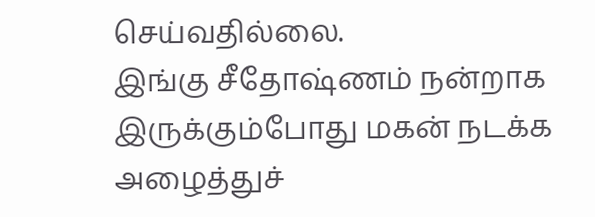செய்வதில்லை.
இங்கு சீதோஷ்ணம் நன்றாக இருக்கும்போது மகன் நடக்க அழைத்துச்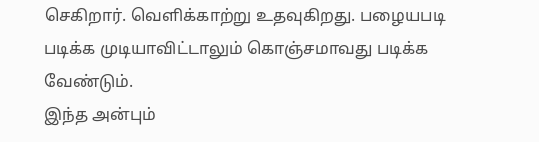செகிறார். வெளிக்காற்று உதவுகிறது. பழையபடி படிக்க முடியாவிட்டாலும் கொஞ்சமாவது படிக்க வேண்டும்.
இந்த அன்பும்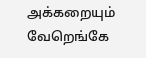அக்கறையும் வேறெங்கே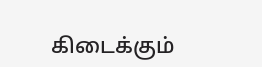கிடைக்கும்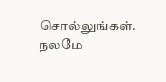சொல்லுங்கள். நலமே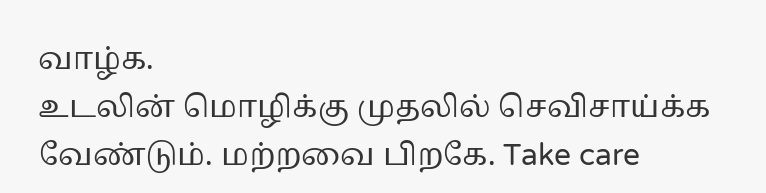வாழ்க.
உடலின் மொழிக்கு முதலில் செவிசாய்க்க வேண்டும். மற்றவை பிறகே. Take care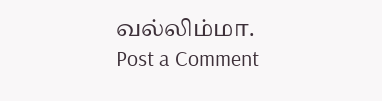வல்லிம்மா.
Post a Comment